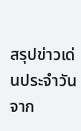สรุปข่าวเด่นประจำวันจาก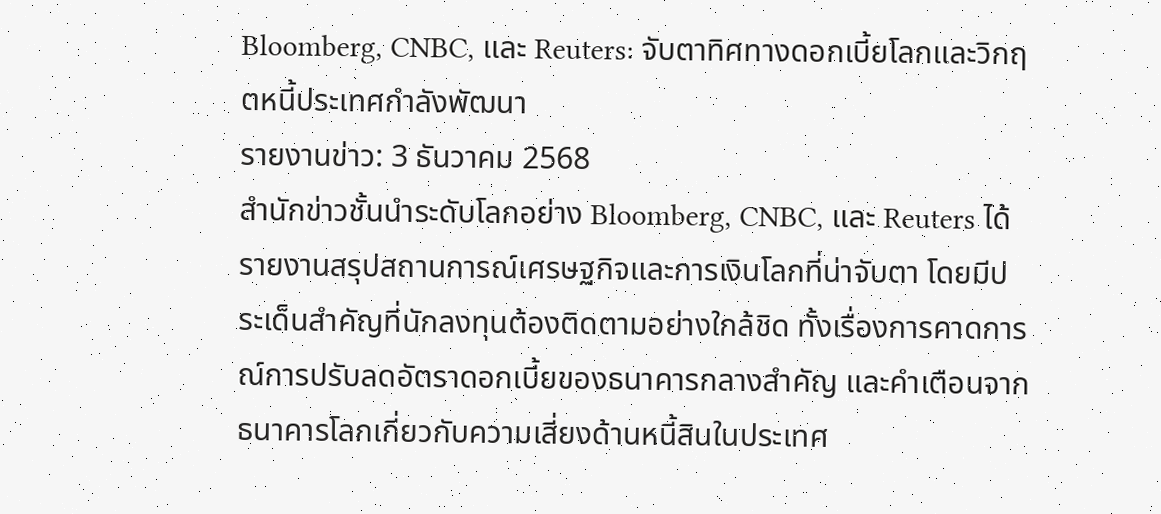Bloomberg, CNBC, และ Reuters: จับตาทิศทางดอกเบี้ยโลกและวิกฤตหนี้ประเทศกำลังพัฒนา
รายงานข่าว: 3 ธันวาคม 2568
สำนักข่าวชั้นนำระดับโลกอย่าง Bloomberg, CNBC, และ Reuters ได้รายงานสรุปสถานการณ์เศรษฐกิจและการเงินโลกที่น่าจับตา โดยมีประเด็นสำคัญที่นักลงทุนต้องติดตามอย่างใกล้ชิด ทั้งเรื่องการคาดการณ์การปรับลดอัตราดอกเบี้ยของธนาคารกลางสำคัญ และคำเตือนจากธนาคารโลกเกี่ยวกับความเสี่ยงด้านหนี้สินในประเทศ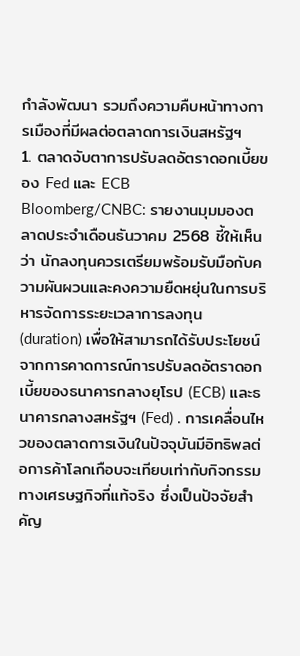กำลังพัฒนา รวมถึงความคืบหน้าทางการเมืองที่มีผลต่อตลาดการเงินสหรัฐฯ
1. ตลาดจับตาการปรับลดอัตราดอกเบี้ยของ Fed และ ECB
Bloomberg/CNBC: รายงานมุมมองตลาดประจำเดือนธันวาคม 2568 ชี้ให้เห็นว่า นักลงทุนควรเตรียมพร้อมรับมือกับความผันผวนและคงความยืดหยุ่นในการบริหารจัดการระยะเวลาการลงทุน (duration) เพื่อให้สามารถได้รับประโยชน์จากการคาดการณ์การปรับลดอัตราดอกเบี้ยของธนาคารกลางยุโรป (ECB) และธนาคารกลางสหรัฐฯ (Fed) . การเคลื่อนไหวของตลาดการเงินในปัจจุบันมีอิทธิพลต่อการค้าโลกเกือบจะเทียบเท่ากับกิจกรรมทางเศรษฐกิจที่แท้จริง ซึ่งเป็นปัจจัยสำคัญ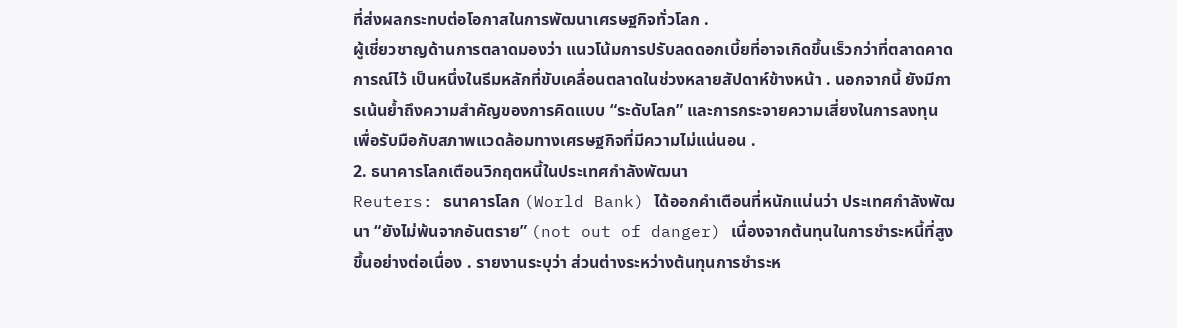ที่ส่งผลกระทบต่อโอกาสในการพัฒนาเศรษฐกิจทั่วโลก .
ผู้เชี่ยวชาญด้านการตลาดมองว่า แนวโน้มการปรับลดดอกเบี้ยที่อาจเกิดขึ้นเร็วกว่าที่ตลาดคาดการณ์ไว้ เป็นหนึ่งในธีมหลักที่ขับเคลื่อนตลาดในช่วงหลายสัปดาห์ข้างหน้า . นอกจากนี้ ยังมีการเน้นย้ำถึงความสำคัญของการคิดแบบ “ระดับโลก” และการกระจายความเสี่ยงในการลงทุน เพื่อรับมือกับสภาพแวดล้อมทางเศรษฐกิจที่มีความไม่แน่นอน .
2. ธนาคารโลกเตือนวิกฤตหนี้ในประเทศกำลังพัฒนา
Reuters: ธนาคารโลก (World Bank) ได้ออกคำเตือนที่หนักแน่นว่า ประเทศกำลังพัฒนา “ยังไม่พ้นจากอันตราย” (not out of danger) เนื่องจากต้นทุนในการชำระหนี้ที่สูงขึ้นอย่างต่อเนื่อง . รายงานระบุว่า ส่วนต่างระหว่างต้นทุนการชำระห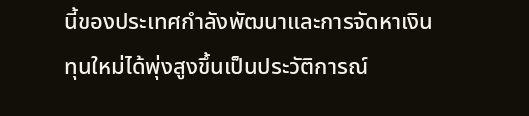นี้ของประเทศกำลังพัฒนาและการจัดหาเงินทุนใหม่ได้พุ่งสูงขึ้นเป็นประวัติการณ์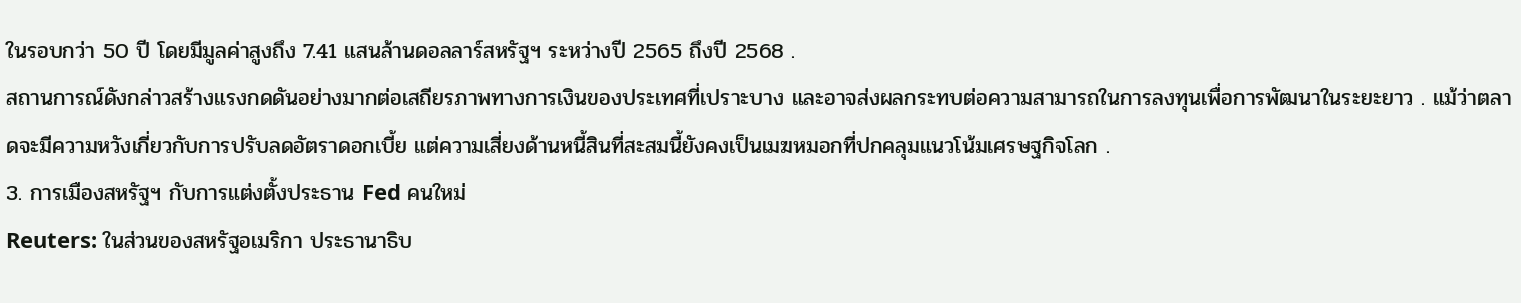ในรอบกว่า 50 ปี โดยมีมูลค่าสูงถึง 7.41 แสนล้านดอลลาร์สหรัฐฯ ระหว่างปี 2565 ถึงปี 2568 .
สถานการณ์ดังกล่าวสร้างแรงกดดันอย่างมากต่อเสถียรภาพทางการเงินของประเทศที่เปราะบาง และอาจส่งผลกระทบต่อความสามารถในการลงทุนเพื่อการพัฒนาในระยะยาว . แม้ว่าตลาดจะมีความหวังเกี่ยวกับการปรับลดอัตราดอกเบี้ย แต่ความเสี่ยงด้านหนี้สินที่สะสมนี้ยังคงเป็นเมฆหมอกที่ปกคลุมแนวโน้มเศรษฐกิจโลก .
3. การเมืองสหรัฐฯ กับการแต่งตั้งประธาน Fed คนใหม่
Reuters: ในส่วนของสหรัฐอเมริกา ประธานาธิบ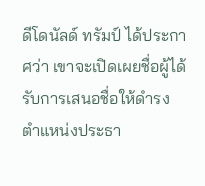ดีโดนัลด์ ทรัมป์ ได้ประกาศว่า เขาจะเปิดเผยชื่อผู้ได้รับการเสนอชื่อให้ดำรงตำแหน่งประธา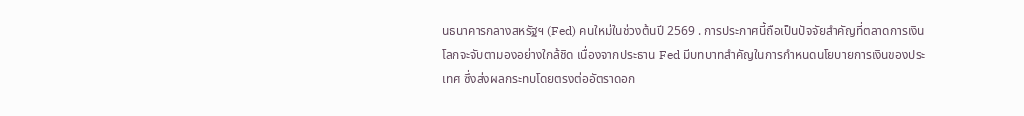นธนาคารกลางสหรัฐฯ (Fed) คนใหม่ในช่วงต้นปี 2569 . การประกาศนี้ถือเป็นปัจจัยสำคัญที่ตลาดการเงินโลกจะจับตามองอย่างใกล้ชิด เนื่องจากประธาน Fed มีบทบาทสำคัญในการกำหนดนโยบายการเงินของประเทศ ซึ่งส่งผลกระทบโดยตรงต่ออัตราดอก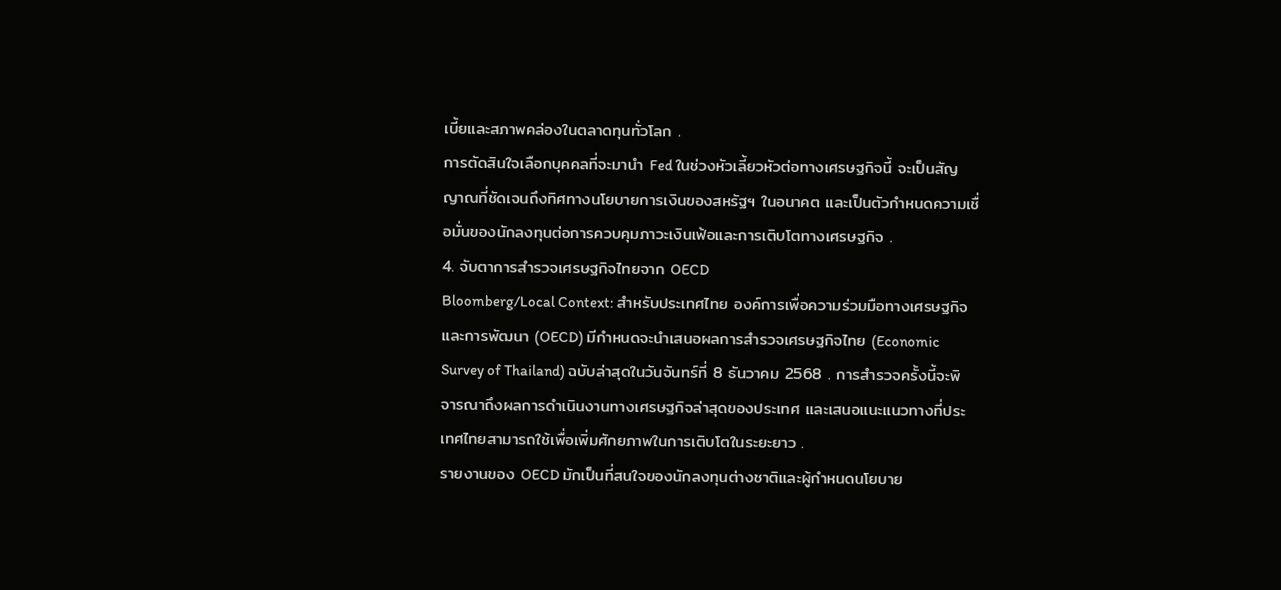เบี้ยและสภาพคล่องในตลาดทุนทั่วโลก .
การตัดสินใจเลือกบุคคลที่จะมานำ Fed ในช่วงหัวเลี้ยวหัวต่อทางเศรษฐกิจนี้ จะเป็นสัญญาณที่ชัดเจนถึงทิศทางนโยบายการเงินของสหรัฐฯ ในอนาคต และเป็นตัวกำหนดความเชื่อมั่นของนักลงทุนต่อการควบคุมภาวะเงินเฟ้อและการเติบโตทางเศรษฐกิจ .
4. จับตาการสำรวจเศรษฐกิจไทยจาก OECD
Bloomberg/Local Context: สำหรับประเทศไทย องค์การเพื่อความร่วมมือทางเศรษฐกิจและการพัฒนา (OECD) มีกำหนดจะนำเสนอผลการสำรวจเศรษฐกิจไทย (Economic Survey of Thailand) ฉบับล่าสุดในวันจันทร์ที่ 8 ธันวาคม 2568 . การสำรวจครั้งนี้จะพิจารณาถึงผลการดำเนินงานทางเศรษฐกิจล่าสุดของประเทศ และเสนอแนะแนวทางที่ประเทศไทยสามารถใช้เพื่อเพิ่มศักยภาพในการเติบโตในระยะยาว .
รายงานของ OECD มักเป็นที่สนใจของนักลงทุนต่างชาติและผู้กำหนดนโยบาย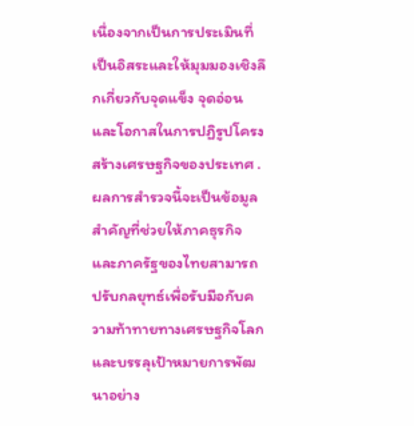เนื่องจากเป็นการประเมินที่เป็นอิสระและให้มุมมองเชิงลึกเกี่ยวกับจุดแข็ง จุดอ่อน และโอกาสในการปฏิรูปโครงสร้างเศรษฐกิจของประเทศ . ผลการสำรวจนี้จะเป็นข้อมูลสำคัญที่ช่วยให้ภาคธุรกิจและภาครัฐของไทยสามารถปรับกลยุทธ์เพื่อรับมือกับความท้าทายทางเศรษฐกิจโลกและบรรลุเป้าหมายการพัฒนาอย่าง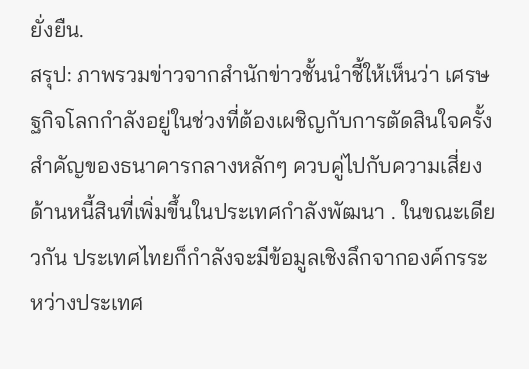ยั่งยืน.
สรุป: ภาพรวมข่าวจากสำนักข่าวชั้นนำชี้ให้เห็นว่า เศรษฐกิจโลกกำลังอยู่ในช่วงที่ต้องเผชิญกับการตัดสินใจครั้งสำคัญของธนาคารกลางหลักๆ ควบคู่ไปกับความเสี่ยงด้านหนี้สินที่เพิ่มขึ้นในประเทศกำลังพัฒนา . ในขณะเดียวกัน ประเทศไทยก็กำลังจะมีข้อมูลเชิงลึกจากองค์กรระหว่างประเทศ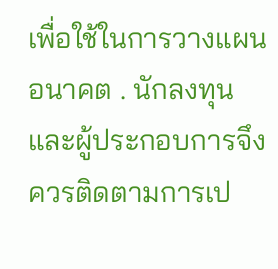เพื่อใช้ในการวางแผนอนาคต . นักลงทุนและผู้ประกอบการจึงควรติดตามการเป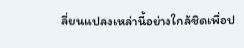ลี่ยนแปลงเหล่านี้อย่างใกล้ชิดเพื่อป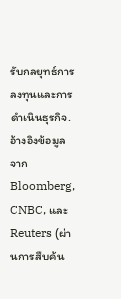รับกลยุทธ์การลงทุนและการดำเนินธุรกิจ.
อ้างอิงข้อมูลจาก Bloomberg, CNBC, และ Reuters (ผ่านการสืบค้น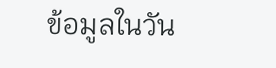ข้อมูลในวัน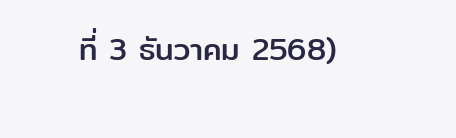ที่ 3 ธันวาคม 2568)